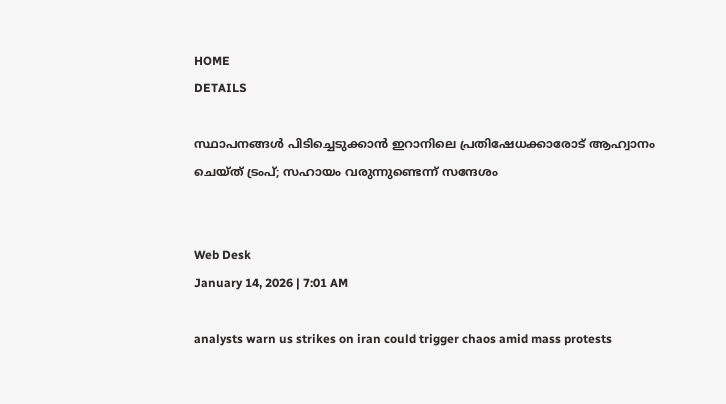HOME
DETAILS

സ്ഥാപനങ്ങള്‍ പിടിച്ചെടുക്കാന്‍ ഇറാനിലെ പ്രതിഷേധക്കാരോട് ആഹ്വാനം ചെയ്ത് ട്രംപ്; സഹായം വരുന്നുണ്ടെന്ന് സന്ദേശം


Web Desk
January 14, 2026 | 7:01 AM

analysts warn us strikes on iran could trigger chaos amid mass protests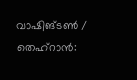വാഷിങ്ടണ്‍ / തെഹ്‌റാന്‍: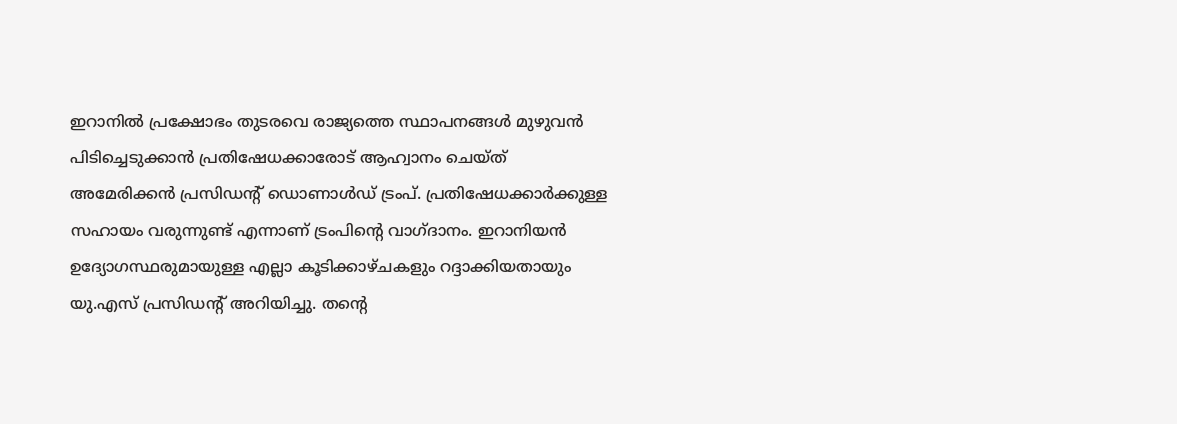ഇറാനില്‍ പ്രക്ഷോഭം തുടരവെ രാജ്യത്തെ സ്ഥാപനങ്ങള്‍ മുഴുവന്‍ പിടിച്ചെടുക്കാന്‍ പ്രതിഷേധക്കാരോട് ആഹ്വാനം ചെയ്ത് അമേരിക്കന്‍ പ്രസിഡന്റ് ഡൊണാള്‍ഡ് ട്രംപ്. പ്രതിഷേധക്കാര്‍ക്കുള്ള സഹായം വരുന്നുണ്ട് എന്നാണ് ട്രംപിന്റെ വാഗ്ദാനം. ഇറാനിയന്‍ ഉദ്യോഗസ്ഥരുമായുള്ള എല്ലാ കൂടിക്കാഴ്ചകളും റദ്ദാക്കിയതായും  യു.എസ് പ്രസിഡന്റ് അറിയിച്ചു. തന്റെ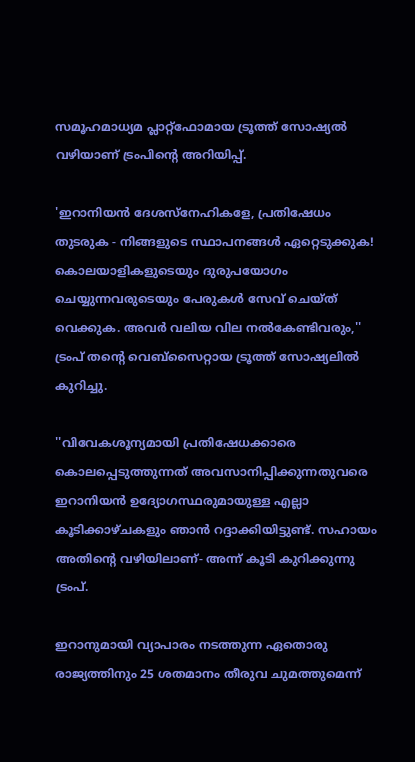സമൂഹമാധ്യമ പ്ലാറ്റ്‌ഫോമായ ട്രൂത്ത് സോഷ്യല്‍ വഴിയാണ് ട്രംപിന്റെ അറിയിപ്പ്.

'ഇറാനിയന്‍ ദേശസ്‌നേഹികളേ, പ്രതിഷേധം തുടരുക - നിങ്ങളുടെ സ്ഥാപനങ്ങള്‍ ഏറ്റെടുക്കുക! കൊലയാളികളുടെയും ദുരുപയോഗം ചെയ്യുന്നവരുടെയും പേരുകള്‍ സേവ് ചെയ്ത് വെക്കുക. അവര്‍ വലിയ വില നല്‍കേണ്ടിവരും,'' ട്രംപ് തന്റെ വെബ്സൈറ്റായ ട്രൂത്ത് സോഷ്യലില്‍ കുറിച്ചു.

''വിവേകശൂന്യമായി പ്രതിഷേധക്കാരെ കൊലപ്പെടുത്തുന്നത് അവസാനിപ്പിക്കുന്നതുവരെ ഇറാനിയന്‍ ഉദ്യോഗസ്ഥരുമായുള്ള എല്ലാ കൂടിക്കാഴ്ചകളും ഞാന്‍ റദ്ദാക്കിയിട്ടുണ്ട്. സഹായം അതിന്റെ വഴിയിലാണ്- അന്ന് കൂടി കുറിക്കുന്നു ട്രംപ്.

ഇറാനുമായി വ്യാപാരം നടത്തുന്ന ഏതൊരു രാജ്യത്തിനും 25 ശതമാനം തീരുവ ചുമത്തുമെന്ന്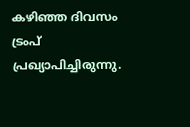കഴിഞ്ഞ ദിവസം ട്രംപ് പ്രഖ്യാപിച്ചിരുന്നു.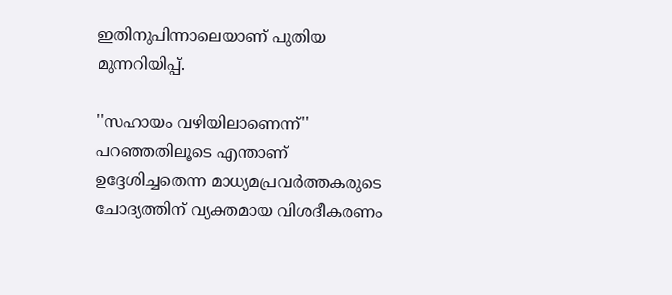ഇതിനുപിന്നാലെയാണ് പുതിയ മുന്നറിയിപ്പ്.

''സഹായം വഴിയിലാണെന്ന്'' പറഞ്ഞതിലൂടെ എന്താണ് ഉദ്ദേശിച്ചതെന്ന മാധ്യമപ്രവര്‍ത്തകരുടെ ചോദ്യത്തിന് വ്യക്തമായ വിശദീകരണം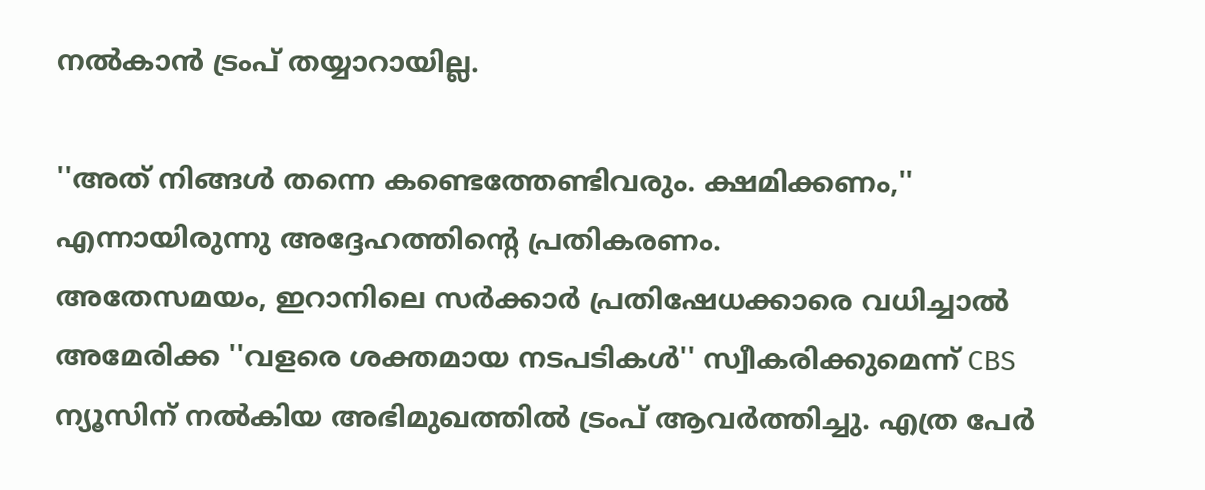നല്‍കാന്‍ ട്രംപ് തയ്യാറായില്ല.

''അത് നിങ്ങള്‍ തന്നെ കണ്ടെത്തേണ്ടിവരും. ക്ഷമിക്കണം,'' എന്നായിരുന്നു അദ്ദേഹത്തിന്റെ പ്രതികരണം.
അതേസമയം, ഇറാനിലെ സര്‍ക്കാര്‍ പ്രതിഷേധക്കാരെ വധിച്ചാല്‍ അമേരിക്ക ''വളരെ ശക്തമായ നടപടികള്‍'' സ്വീകരിക്കുമെന്ന് CBS ന്യൂസിന് നല്‍കിയ അഭിമുഖത്തില്‍ ട്രംപ് ആവര്‍ത്തിച്ചു. എത്ര പേര്‍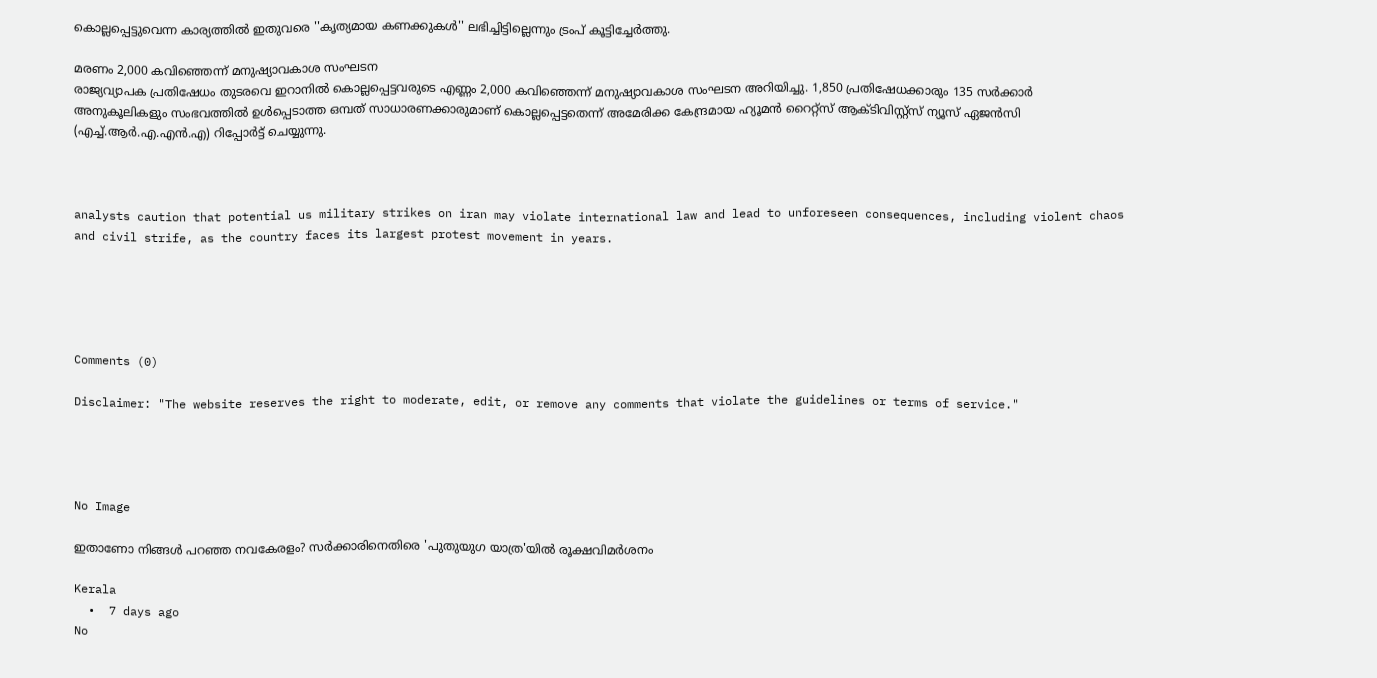കൊല്ലപ്പെട്ടുവെന്ന കാര്യത്തില്‍ ഇതുവരെ ''കൃത്യമായ കണക്കുകള്‍'' ലഭിച്ചിട്ടില്ലെന്നും ട്രംപ് കൂട്ടിച്ചേര്‍ത്തു.

മരണം 2,000 കവിഞ്ഞെന്ന് മനുഷ്യാവകാശ സംഘടന
രാജ്യവ്യാപക പ്രതിഷേധം തുടരവെ ഇറാനില്‍ കൊല്ലപ്പെട്ടവരുടെ എണ്ണം 2,000 കവിഞ്ഞെന്ന് മനുഷ്യാവകാശ സംഘടന അറിയിച്ചു. 1,850 പ്രതിഷേധക്കാരും 135 സര്‍ക്കാര്‍ അനുകൂലികളും സംഭവത്തില്‍ ഉള്‍പ്പെടാത്ത ഒമ്പത് സാധാരണക്കാരുമാണ് കൊല്ലപ്പെട്ടതെന്ന് അമേരിക്ക കേന്ദ്രമായ ഹ്യൂമന്‍ റൈറ്റ്‌സ് ആക്ടിവിസ്റ്റ്‌സ് ന്യൂസ് ഏജന്‍സി (എച്ച്.ആര്‍.എ.എന്‍.എ) റിപ്പോര്‍ട്ട് ചെയ്യുന്നു.



analysts caution that potential us military strikes on iran may violate international law and lead to unforeseen consequences, including violent chaos and civil strife, as the country faces its largest protest movement in years.





Comments (0)

Disclaimer: "The website reserves the right to moderate, edit, or remove any comments that violate the guidelines or terms of service."




No Image

ഇതാണോ നിങ്ങൾ പറഞ്ഞ നവകേരളം? സർക്കാരിനെതിരെ 'പുതുയുഗ യാത്ര'യിൽ രൂക്ഷവിമർശനം

Kerala
  •  7 days ago
No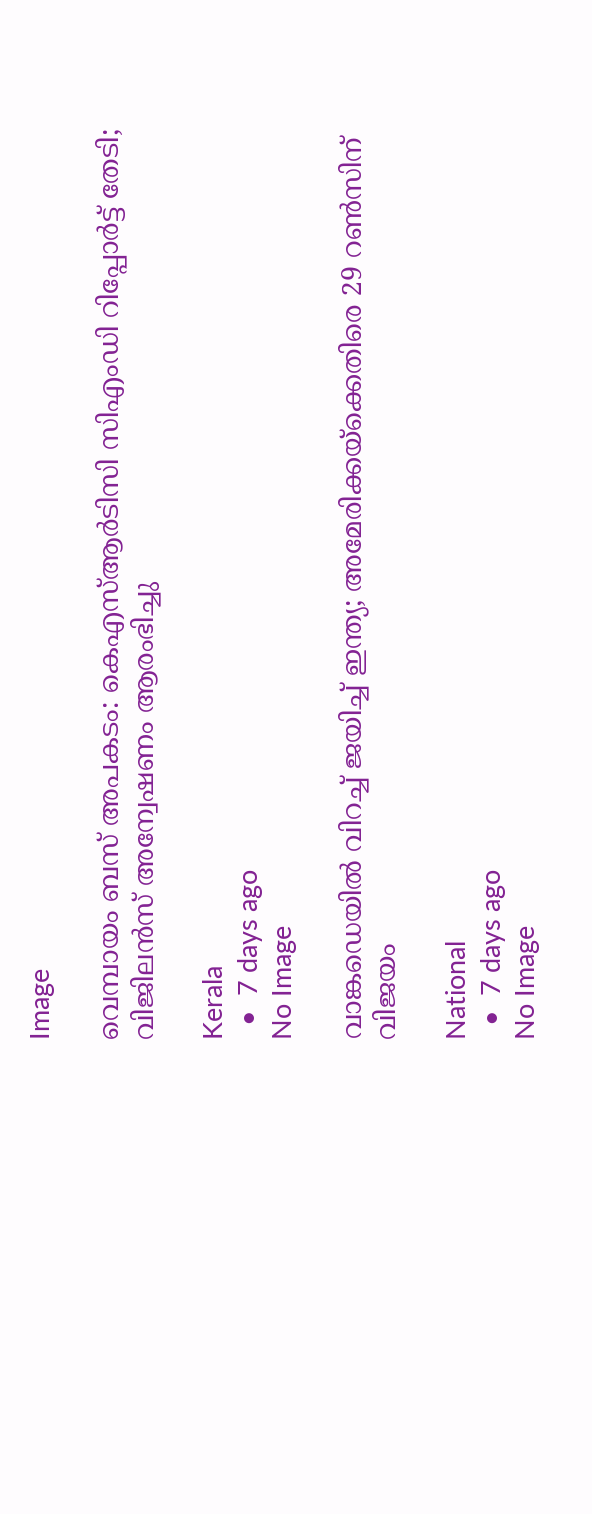Image

വെമ്പായം ബസ് അപകടം: കെഎസ്ആർടിസി സിഎംഡി റിപ്പോർട്ട് തേടി; വിജിലൻസ് അന്വേഷണം ആരംഭിച്ചു

Kerala
  •  7 days ago
No Image

വാങ്കഡെയിൽ വിറച്ച് ജയിച്ച് ഇന്ത്യ; അമേരിക്കയ്ക്കെതിരെ 29 റൺസിന് വിജയം

National
  •  7 days ago
No Image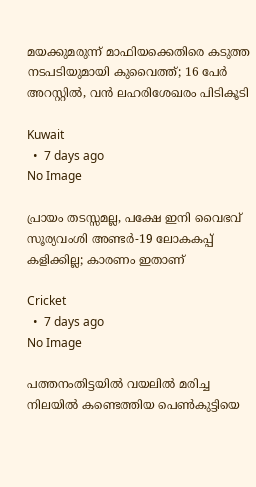മയക്കുമരുന്ന് മാഫിയക്കെതിരെ കടുത്ത നടപടിയുമായി കുവൈത്ത്; 16 പേർ അറസ്റ്റിൽ, വൻ ലഹരിശേഖരം പിടികൂടി

Kuwait
  •  7 days ago
No Image

പ്രായം തടസ്സമല്ല, പക്ഷേ ഇനി വൈഭവ് സൂര്യവംശി അണ്ടർ-19 ലോകകപ്പ് കളിക്കില്ല; കാരണം ഇതാണ്

Cricket
  •  7 days ago
No Image

പത്തനംതിട്ടയിൽ വയലിൽ മരിച്ച നിലയിൽ കണ്ടെത്തിയ പെൺകുട്ടിയെ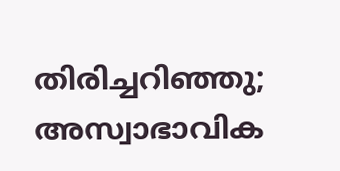തിരിച്ചറിഞ്ഞു; അസ്വാഭാവിക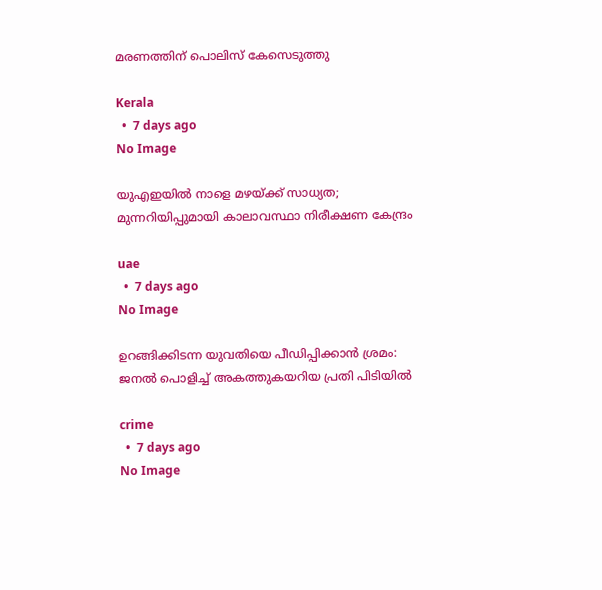മരണത്തിന് പൊലിസ് കേസെടുത്തു

Kerala
  •  7 days ago
No Image

യുഎഇയിൽ നാളെ മഴയ്ക്ക് സാധ്യത; മുന്നറിയിപ്പുമായി കാലാവസ്ഥാ നിരീക്ഷണ കേന്ദ്രം

uae
  •  7 days ago
No Image

ഉറങ്ങിക്കിടന്ന യുവതിയെ പീഡിപ്പിക്കാൻ ശ്രമം: ജനൽ പൊളിച്ച് അകത്തുകയറിയ പ്രതി പിടിയിൽ

crime
  •  7 days ago
No Image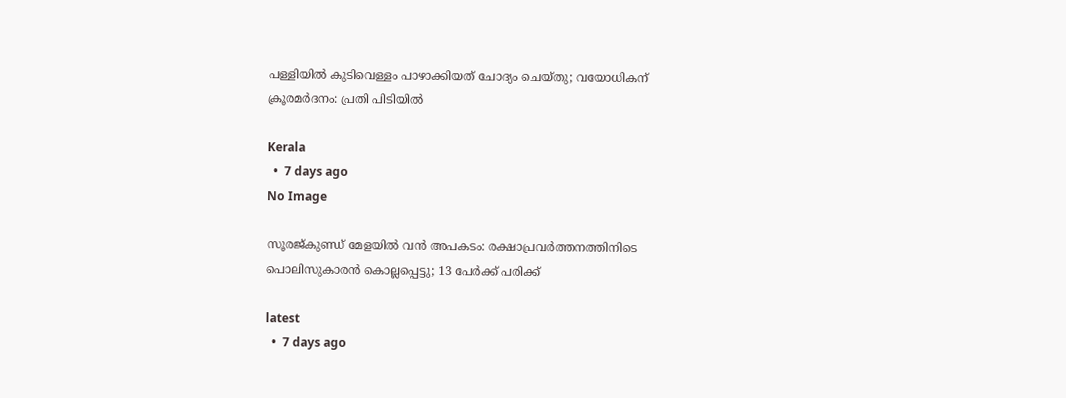പള്ളിയിൽ കുടിവെള്ളം പാഴാക്കിയത് ചോദ്യം ചെയ്തു; വയോധികന് ക്രൂരമർദനം: പ്രതി പിടിയിൽ

Kerala
  •  7 days ago
No Image

സൂരജ്‌കുണ്ഡ് മേളയിൽ വൻ അപകടം: രക്ഷാപ്രവർത്തനത്തിനിടെ പൊലിസുകാരൻ കൊല്ലപ്പെട്ടു; 13 പേർക്ക് പരിക്ക്

latest
  •  7 days ago